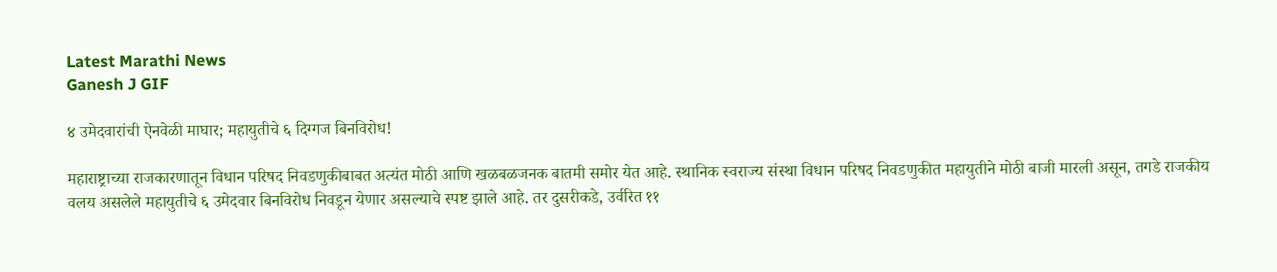Latest Marathi News
Ganesh J GIF

४ उमेदवारांची ऐनवेळी माघार; महायुतीचे ६ दिग्गज बिनविरोध!

महाराष्ट्राच्या राजकारणातून विधान परिषद निवडणुकीबाबत अत्यंत मोठी आणि खळबळजनक बातमी समोर येत आहे. स्थानिक स्वराज्य संस्था विधान परिषद निवडणुकीत महायुतीने मोठी बाजी मारली असून, तगडे राजकीय वलय असलेले महायुतीचे ६ उमेदवार बिनविरोध निवडून येणार असल्याचे स्पष्ट झाले आहे. तर दुसरीकडे, उर्वरित ११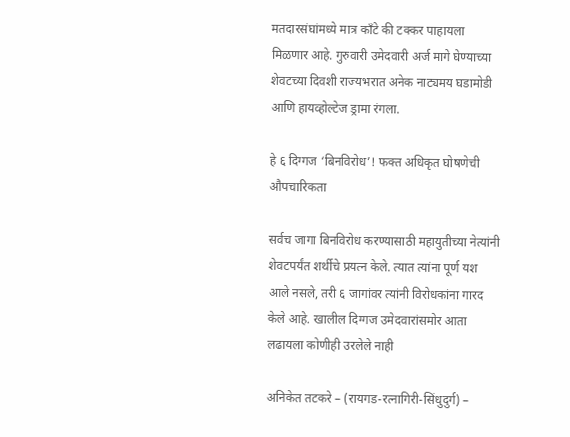मतदारसंघांमध्ये मात्र काँटे की टक्कर पाहायला मिळणार आहे. गुरुवारी उमेदवारी अर्ज मागे घेण्याच्या शेवटच्या दिवशी राज्यभरात अनेक नाट्यमय घडामोडी आणि हायव्होल्टेज ड्रामा रंगला.

हे ६ दिग्गज ‘बिनविरोध’! फक्त अधिकृत घोषणेची औपचारिकता

सर्वच जागा बिनविरोध करण्यासाठी महायुतीच्या नेत्यांनी शेवटपर्यंत शर्थीचे प्रयत्न केले. त्यात त्यांना पूर्ण यश आले नसले, तरी ६ जागांवर त्यांनी विरोधकांना गारद केले आहे. खालील दिग्गज उमेदवारांसमोर आता लढायला कोणीही उरलेले नाही

अनिकेत तटकरे – (रायगड-रत्नागिरी-सिंधुदुर्ग) –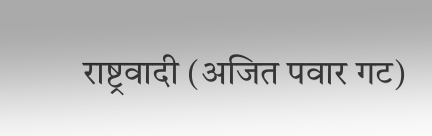राष्ट्रवादी (अजित पवार गट)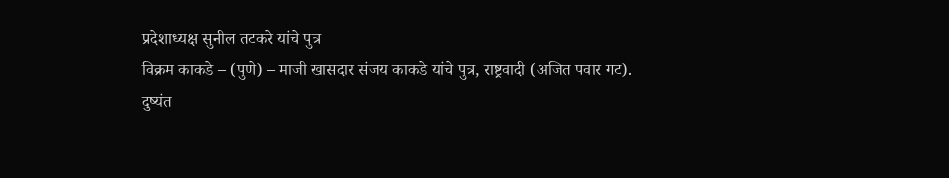प्रदेशाध्यक्ष सुनील तटकरे यांचे पुत्र
विक्रम काकडे – (पुणे) – माजी खासदार संजय काकडे यांचे पुत्र, राष्ट्रवादी (अजित पवार गट).
दुष्यंत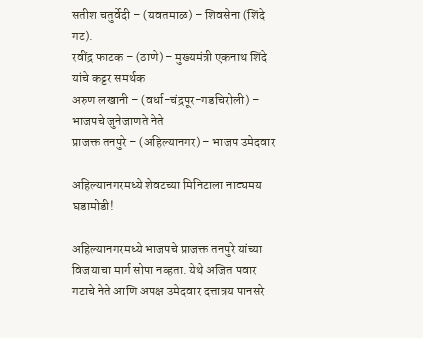सतीश चतुर्वेदी – (यवतमाळ) – शिवसेना (शिंदे गट).
रवींद्र फाटक – (ठाणे) – मुख्यमंत्री एकनाथ शिंदे यांचे कट्टर समर्थक
अरुण लखानी – (वर्धा-चंद्रपूर-गडचिरोली) – भाजपचे जुनेजाणते नेते
प्राजक्त तनपुरे – (अहिल्यानगर) – भाजप उमेदवार

अहिल्यानगरमध्ये शेवटच्या मिनिटाला नाट्यमय घडामोडी!

अहिल्यानगरमध्ये भाजपचे प्राजक्त तनपुरे यांच्या विजयाचा मार्ग सोपा नव्हता. येथे अजित पवार गटाचे नेते आणि अपक्ष उमेदवार दत्तात्रय पानसरे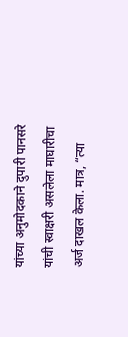यांच्या अनुमोदकाने दुपारी पानसरे यांची स्वाक्षरी असलेला माघारीचा अर्ज दाखल केला. मात्र, “त्या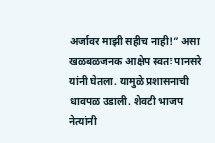अर्जावर माझी सहीच नाही!” असा खळबळजनक आक्षेप स्वतः पानसरे यांनी घेतला. यामुळे प्रशासनाची धावपळ उडाली. शेवटी भाजप नेत्यांनी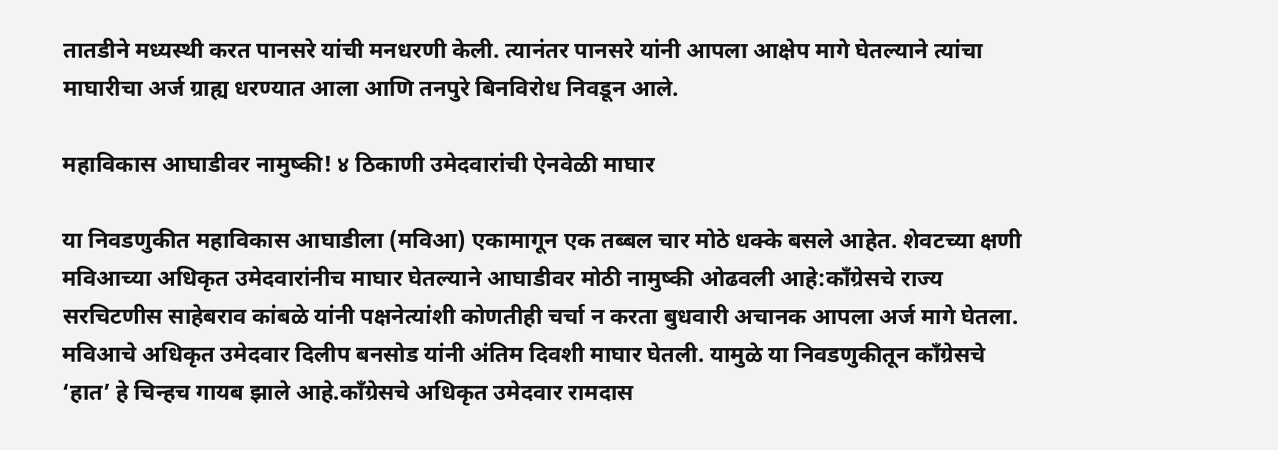तातडीने मध्यस्थी करत पानसरे यांची मनधरणी केली. त्यानंतर पानसरे यांनी आपला आक्षेप मागे घेतल्याने त्यांचा माघारीचा अर्ज ग्राह्य धरण्यात आला आणि तनपुरे बिनविरोध निवडून आले.

महाविकास आघाडीवर नामुष्की! ४ ठिकाणी उमेदवारांची ऐनवेळी माघार

या निवडणुकीत महाविकास आघाडीला (मविआ) एकामागून एक तब्बल चार मोठे धक्के बसले आहेत. शेवटच्या क्षणी मविआच्या अधिकृत उमेदवारांनीच माघार घेतल्याने आघाडीवर मोठी नामुष्की ओढवली आहे:काँग्रेसचे राज्य सरचिटणीस साहेबराव कांबळे यांनी पक्षनेत्यांशी कोणतीही चर्चा न करता बुधवारी अचानक आपला अर्ज मागे घेतला. मविआचे अधिकृत उमेदवार दिलीप बनसोड यांनी अंतिम दिवशी माघार घेतली. यामुळे या निवडणुकीतून काँग्रेसचे ‘हात’ हे चिन्हच गायब झाले आहे.काँग्रेसचे अधिकृत उमेदवार रामदास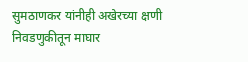सुमठाणकर यांनीही अखेरच्या क्षणी निवडणुकीतून माघार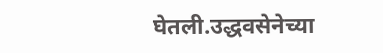घेतली.उद्धवसेनेच्या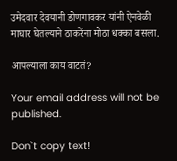उमेदवार देवयानी डोणगावकर यांनी ऐनवेळी माघार घेतल्याने ठाकरेंना मोठा धक्का बसला.

आपल्याला काय वाटतं?

Your email address will not be published.

Don`t copy text!